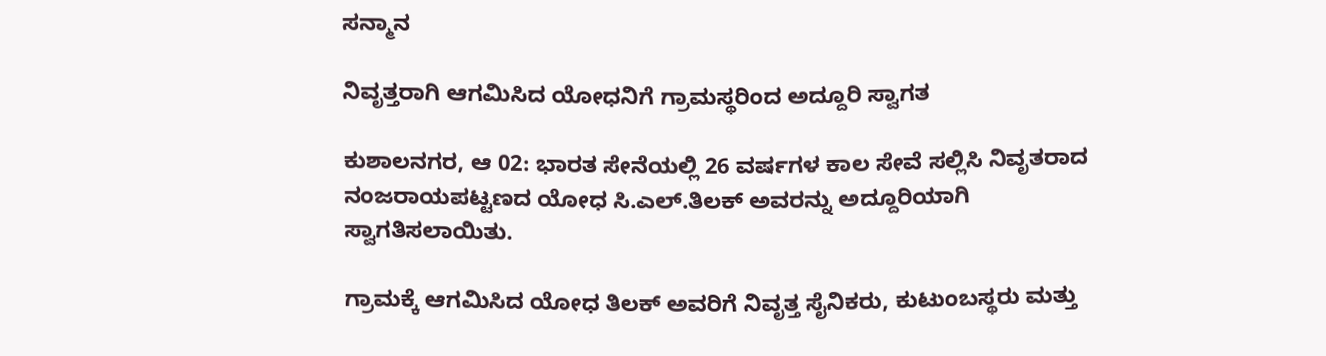ಸನ್ಮಾನ

ನಿವೃತ್ತರಾಗಿ ಆಗಮಿಸಿದ ಯೋಧನಿಗೆ ಗ್ರಾಮಸ್ಥರಿಂದ ಅದ್ದೂರಿ ಸ್ವಾಗತ

ಕುಶಾಲನಗರ, ಆ 02: ಭಾರತ ಸೇನೆಯಲ್ಲಿ 26 ವರ್ಷಗಳ ಕಾಲ ಸೇವೆ ಸಲ್ಲಿಸಿ‌ ನಿವೃತರಾದ ನಂಜರಾಯಪಟ್ಟಣದ ಯೋಧ ಸಿ.ಎಲ್.ತಿಲಕ್ ಅವರನ್ನು ಅದ್ದೂರಿಯಾಗಿ ಸ್ವಾಗತಿಸಲಾಯಿತು.

ಗ್ರಾಮಕ್ಕೆ ಆಗಮಿಸಿದ ಯೋಧ ತಿಲಕ್ ಅವರಿಗೆ ನಿವೃತ್ತ ಸೈನಿಕರು, ಕುಟುಂಬಸ್ಥರು‌ ಮತ್ತು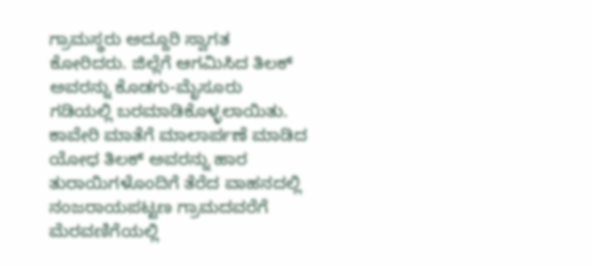ಗ್ರಾಮಸ್ಥರು ಅದ್ದೂರಿ ಸ್ವಾಗತ ಕೋರಿದರು. ಜಿಲ್ಲೆಗೆ ಆಗಮಿಸಿದ ತಿಲಕ್ ಅವರನ್ನು ‌ಕೊಡಗು-ಮೈಸೂರು ಗಡಿಯಲ್ಲಿ ಬರಮಾಡಿಕೊಳ್ಳಲಾಯಿತು. ಕಾವೇರಿ ಮಾತೆಗೆ ಮಾಲಾರ್ಪಣೆ‌ ಮಾಡಿದ ಯೋಧ ತಿಲಕ್ ಅವರನ್ನು ಹಾರ ತುರಾಯಿಗಳೊಂದಿಗೆ ತೆರೆದ ವಾಹನದಲ್ಲಿ ನಂಜರಾಯಪಟ್ಟಣ ಗ್ರಾಮದವರೆಗೆ ಮೆರವಣಿಗೆಯಲ್ಲಿ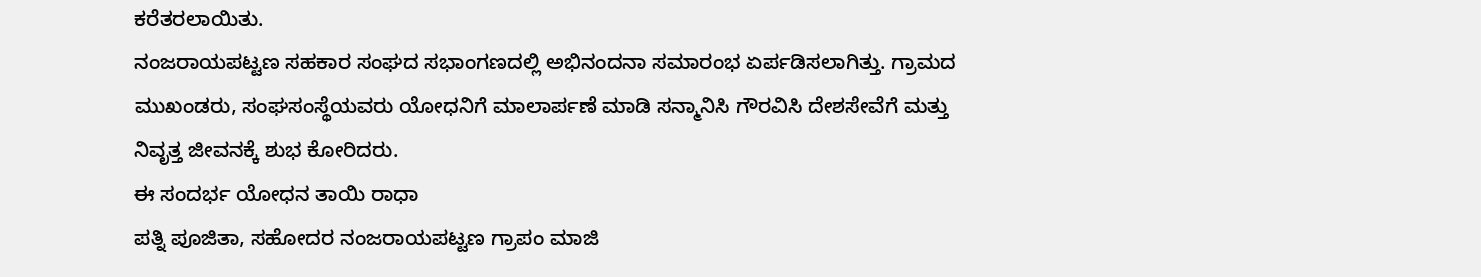ಕರೆತರಲಾಯಿತು.
ನಂಜರಾಯಪಟ್ಟಣ ಸಹಕಾರ ಸಂಘದ ಸಭಾಂಗಣದಲ್ಲಿ ಅಭಿನಂದನಾ ಸಮಾರಂಭ ಏರ್ಪಡಿಸಲಾಗಿತ್ತು. ಗ್ರಾಮದ ಮುಖಂಡರು, ಸಂಘಸಂಸ್ಥೆಯವರು ಯೋಧನಿಗೆ ಮಾಲಾರ್ಪಣೆ ಮಾಡಿ ಸನ್ಮಾನಿಸಿ ಗೌರವಿಸಿ ದೇಶಸೇವೆಗೆ ಮತ್ತು ನಿವೃತ್ತ ಜೀವನಕ್ಕೆ ಶುಭ ಕೋರಿದರು.
ಈ ಸಂದರ್ಭ ಯೋಧನ ತಾಯಿ ರಾಧಾ
ಪತ್ನಿ ಪೂಜಿತಾ, ಸಹೋದರ ನಂಜರಾಯಪಟ್ಟಣ ಗ್ರಾಪಂ‌ ಮಾಜಿ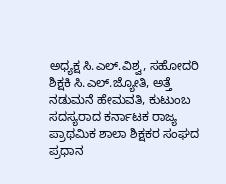ಅಧ್ಯಕ್ಷ ಸಿ.ಎಲ್.ವಿಶ್ವ, ಸಹೋದರಿ ಶಿಕ್ಷಕಿ ಸಿ.ಎಲ್.ಜ್ಯೋತಿ, ಅತ್ತೆ ನಡುಮನೆ ಹೇಮವತಿ, ಕುಟುಂಬ ಸದಸ್ಯರಾದ ಕರ್ನಾಟಕ ರಾಜ್ಯ ಪ್ರಾಥಮಿಕ ಶಾಲಾ ಶಿಕ್ಷಕರ ಸಂಘದ ಪ್ರಧಾನ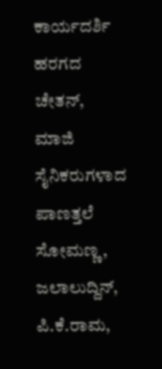ಕಾರ್ಯದರ್ಶಿ ಹರಗದ ಚೇತನ್, ಮಾಜಿ ಸೈನಿಕರುಗಳಾದ ಪಾಣತ್ತಲೆ ಸೋಮಣ್ಣ, ಜಲಾಲುದ್ದಿನ್, ಪಿ.ಕೆ.ರಾಮ,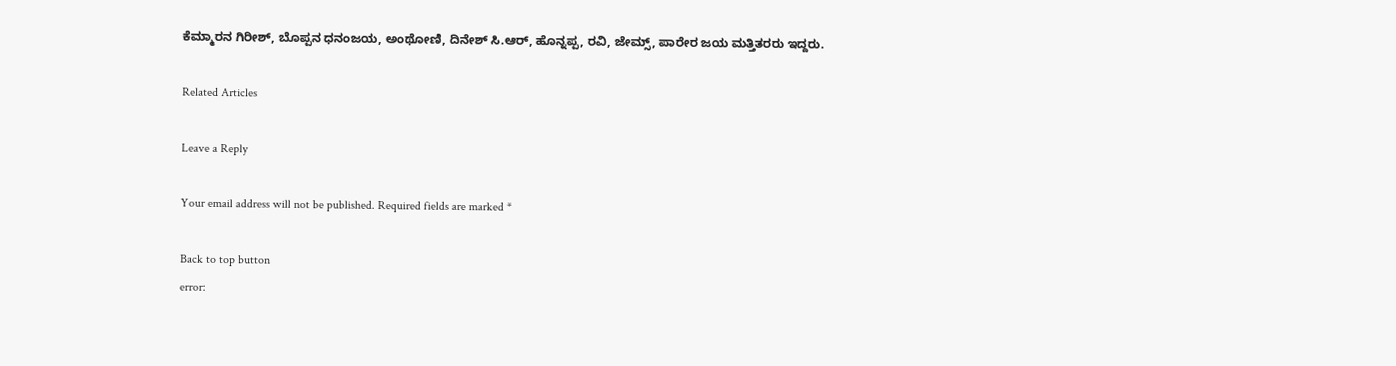ಕೆಮ್ಮಾರನ ಗಿರೀಶ್, ಬೊಪ್ಪನ ಧನಂಜಯ, ಅಂಥೋಣಿ, ದಿನೇಶ್ ಸಿ.ಆರ್, ಹೊನ್ನಪ್ಪ, ರವಿ, ಜೇಮ್ಸ್, ಪಾರೇರ ಜಯ ಮತ್ತಿತರರು ಇದ್ದರು.

Related Articles

Leave a Reply

Your email address will not be published. Required fields are marked *

Back to top button
error: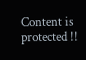Content is protected !!